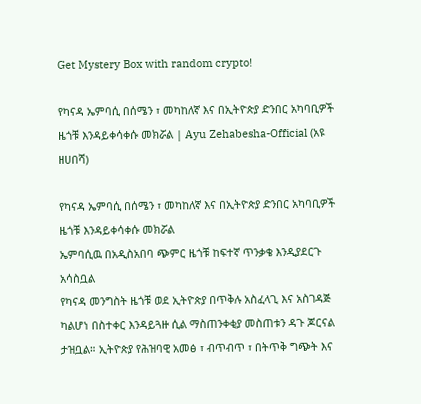Get Mystery Box with random crypto!

የካናዳ ኤምባሲ በሰሜን ፣ መካከለኛ እና በኢትዮጵያ ድንበር አካባቢዎች ዜጎቹ እንዳይቀሳቀሱ መክሯል | Ayu Zehabesha-Official (አዩ ዘሀበሻ)

የካናዳ ኤምባሲ በሰሜን ፣ መካከለኛ እና በኢትዮጵያ ድንበር አካባቢዎች ዜጎቹ እንዳይቀሳቀሱ መክሯል
ኤምባሲዉ በአዲስአበባ ጭምር ዜጎቹ ከፍተኛ ጥንቃቄ እንዲያደርጉ አሳስቧል
የካናዳ መንግስት ዜጎቹ ወደ ኢትዮጵያ በጥቅሉ አስፈላጊ እና አስገዳጅ ካልሆነ በስተቀር እንዳይጓዙ ሲል ማስጠንቀቂያ መስጠቱን ዳጉ ጆርናል ታዝቧል። ኢትዮጵያ የሕዝባዊ አመፅ ፣ ብጥብጥ ፣ በትጥቅ ግጭት እና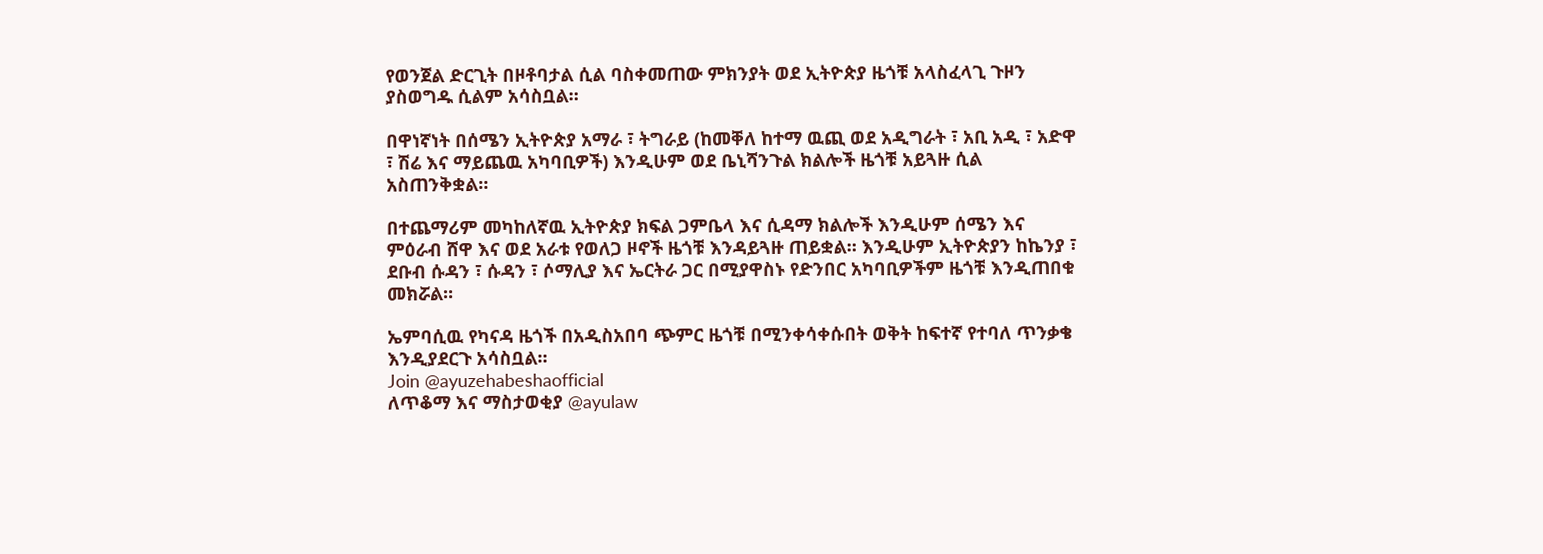የወንጀል ድርጊት በዞቶባታል ሲል ባስቀመጠው ምክንያት ወደ ኢትዮጵያ ዜጎቹ አላስፈላጊ ጉዞን ያስወግዱ ሲልም አሳስቧል።

በዋነኛነት በሰሜን ኢትዮጵያ አማራ ፣ ትግራይ (ከመቐለ ከተማ ዉጪ ወደ አዲግራት ፣ አቢ አዲ ፣ አድዋ ፣ ሽሬ እና ማይጨዉ አካባቢዎች) እንዲሁም ወደ ቤኒሻንጉል ክልሎች ዜጎቹ አይጓዙ ሲል አስጠንቅቋል።

በተጨማሪም መካከለኛዉ ኢትዮጵያ ክፍል ጋምቤላ እና ሲዳማ ክልሎች እንዲሁም ሰሜን እና ምዕራብ ሸዋ እና ወደ አራቱ የወለጋ ዞኖች ዜጎቹ እንዳይጓዙ ጠይቋል። እንዲሁም ኢትዮጵያን ከኬንያ ፣ ደቡብ ሱዳን ፣ ሱዳን ፣ ሶማሊያ እና ኤርትራ ጋር በሚያዋስኑ የድንበር አካባቢዎችም ዜጎቹ እንዲጠበቁ መክሯል።

ኤምባሲዉ የካናዳ ዜጎች በአዲስአበባ ጭምር ዜጎቹ በሚንቀሳቀሱበት ወቅት ከፍተኛ የተባለ ጥንቃቄ እንዲያደርጉ አሳስቧል።
Join @ayuzehabeshaofficial
ለጥቆማ እና ማስታወቂያ @ayulaw